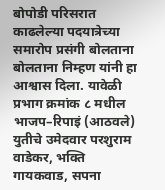बोपोडी परिसरात काढलेल्या पदयात्रेच्या समारोप प्रसंगी बोलताना बोलताना निम्हण यांनी हा आश्वास दिला. यावेळी प्रभाग क्रमांक ८ मधील भाजप–रिपाइं (आठवले) युतीचे उमेदवार परशुराम वाडेकर, भक्ति गायकवाड, सपना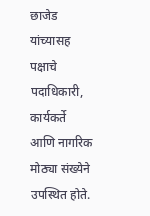छाजेड यांच्यासह पक्षाचे पदाधिकारी, कार्यकर्ते आणि नागरिक मोठ्या संख्येने उपस्थित होते.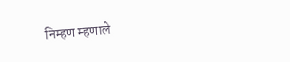निम्हण म्हणाले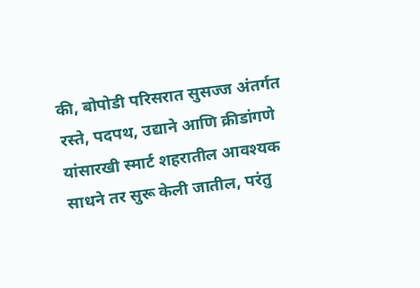की, बोपोडी परिसरात सुसज्ज अंतर्गत रस्ते, पदपथ, उद्याने आणि क्रीडांगणे यांसारखी स्मार्ट शहरातील आवश्यक साधने तर सुरू केली जातील, परंतु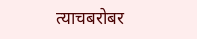त्याचबरोबर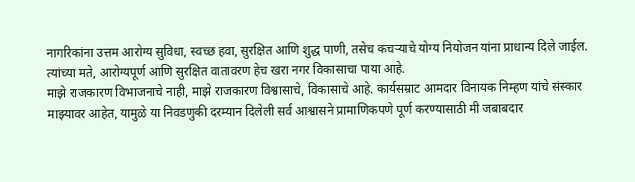नागरिकांना उत्तम आरोग्य सुविधा, स्वच्छ हवा, सुरक्षित आणि शुद्ध पाणी, तसेच कचऱ्याचे योग्य नियोजन यांना प्राधान्य दिले जाईल. त्यांच्या मते, आरोग्यपूर्ण आणि सुरक्षित वातावरण हेच खरा नगर विकासाचा पाया आहे.
माझे राजकारण विभाजनाचे नाही, माझे राजकारण विश्वासाचे, विकासाचे आहे. कार्यसम्राट आमदार विनायक निम्हण यांचे संस्कार माझ्यावर आहेत, यामुळे या निवडणुकी दरम्यान दिलेली सर्व आश्वासने प्रामाणिकपणे पूर्ण करण्यासाठी मी जबाबदार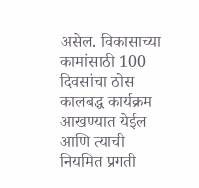असेल. विकासाच्या कामांसाठी 100 दिवसांचा ठोस कालबद्ध कार्यक्रम आखण्यात येईल आणि त्याची नियमित प्रगती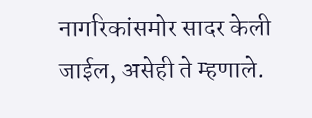नागरिकांसमोर सादर केली जाईल, असेही ते म्हणाले.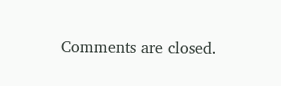Comments are closed.